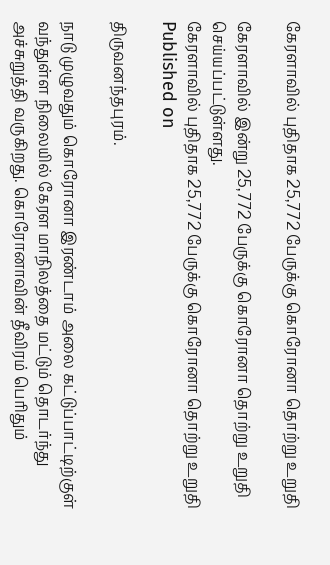கேரளாவில் புதிதாக 25,772 பேருக்கு கொரோனா தொற்று உறுதி

கேரளாவில் இன்று 25,772 பேருக்கு கொரோனா தொற்று உறுதி செய்யப்பட்டுள்ளது.
கேரளாவில் புதிதாக 25,772 பேருக்கு கொரோனா தொற்று உறுதி
Published on

திருவனந்தபுரம்.

நாடு முழுவதும் கொரோனா இரண்டாம் அலை கட்டுப்பாட்டிற்குள் வந்துள்ள நிலையில் கேரள மாநிலத்தை மட்டும் தொடர்ந்து அச்சுறுத்தி வருகிறது. கொரோனாவின் தீவிரம் பெரிதும்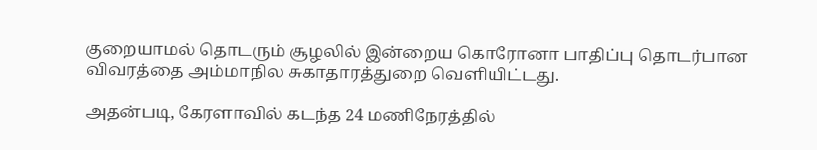குறையாமல் தொடரும் சூழலில் இன்றைய கொரோனா பாதிப்பு தொடர்பான விவரத்தை அம்மாநில சுகாதாரத்துறை வெளியிட்டது.

அதன்படி, கேரளாவில் கடந்த 24 மணிநேரத்தில்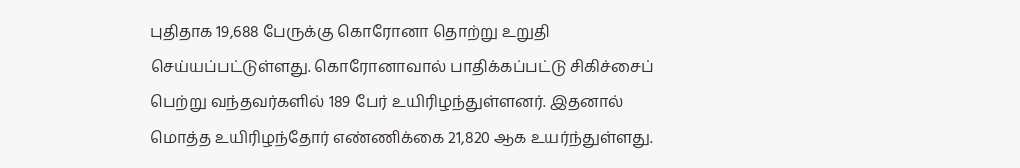புதிதாக 19,688 பேருக்கு கொரோனா தொற்று உறுதி செய்யப்பட்டுள்ளது. கொரோனாவால் பாதிக்கப்பட்டு சிகிச்சைப் பெற்று வந்தவர்களில் 189 பேர் உயிரிழந்துள்ளனர். இதனால் மொத்த உயிரிழந்தோர் எண்ணிக்கை 21,820 ஆக உயர்ந்துள்ளது.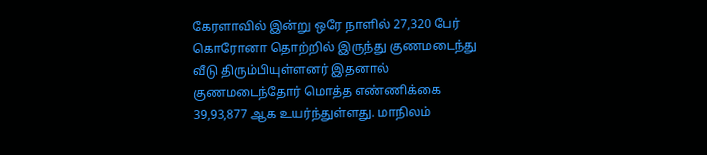கேரளாவில் இன்று ஒரே நாளில் 27,320 பேர் கொரோனா தொற்றில் இருந்து குணமடைந்து வீடு திரும்பியுள்ளனர் இதனால் குணமடைந்தோர் மொத்த எண்ணிக்கை 39,93,877 ஆக உயர்ந்துள்ளது. மாநிலம்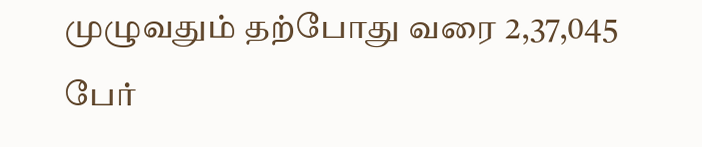முழுவதும் தற்போது வரை 2,37,045 பேர்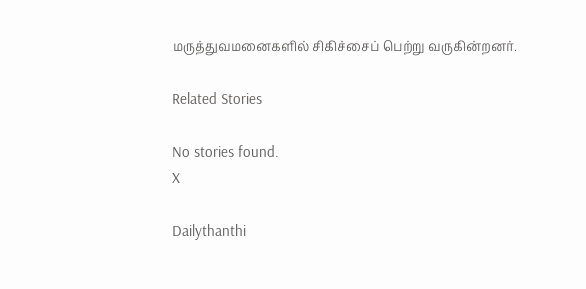மருத்துவமனைகளில் சிகிச்சைப் பெற்று வருகின்றனர்.

Related Stories

No stories found.
X

Dailythanthi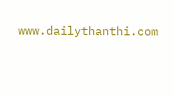www.dailythanthi.com